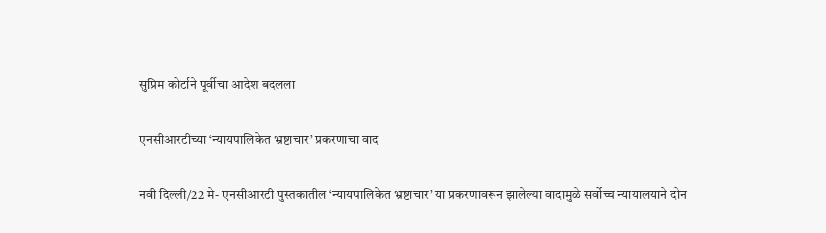सुप्रिम कोर्टाने पूर्वीचा आदेश बदलला

एनसीआरटीच्या ‘न्यायपालिकेत भ्रष्टाचार’ प्रकरणाचा वाद

नवी दिल्ली/22 मे- एनसीआरटी पुस्तकातील ‘न्यायपालिकेत भ्रष्टाचार’ या प्रकरणावरून झालेल्या वादामुळे सर्वोच्च न्यायालयाने दोन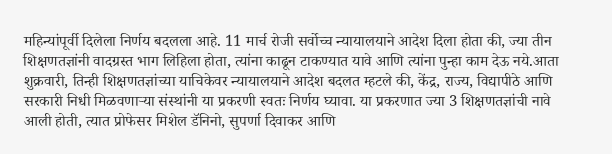महिन्यांपूर्वी दिलेला निर्णय बदलला आहे. 11 मार्च रोजी सर्वोच्च न्यायालयाने आदेश दिला होता की, ज्या तीन शिक्षणतज्ञांनी वादग्रस्त भाग लिहिला होता, त्यांना काढून टाकण्यात यावे आणि त्यांना पुन्हा काम देऊ नये.आता शुक्रवारी, तिन्ही शिक्षणतज्ञांच्या याचिकेवर न्यायालयाने आदेश बदलत म्हटले की, केंद्र, राज्य, विद्यापीठे आणि सरकारी निधी मिळवणार्‍या संस्थांनी या प्रकरणी स्वतः निर्णय घ्यावा. या प्रकरणात ज्या 3 शिक्षणतज्ञांची नावे आली होती, त्यात प्रोफेसर मिशेल डॅनिनो, सुपर्णा दिवाकर आणि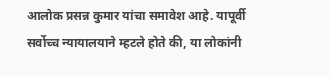आलोक प्रसन्न कुमार यांचा समावेश आहे. यापूर्वी सर्वोच्च न्यायालयाने म्हटले होते की, या लोकांनी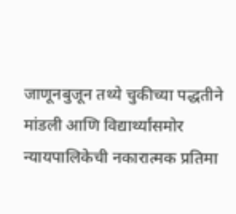जाणूनबुजून तथ्ये चुकीच्या पद्धतीने मांडली आणि विद्यार्थ्यांसमोर न्यायपालिकेची नकारात्मक प्रतिमा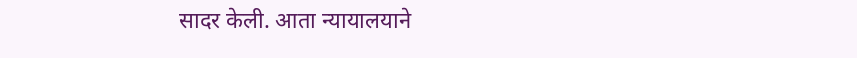सादर केली. आता न्यायालयाने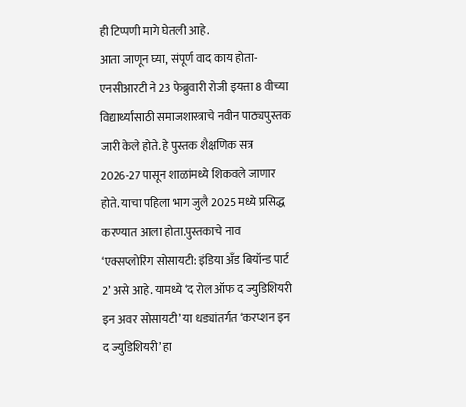ही टिप्पणी मागे घेतली आहे.
आता जाणून घ्या, संपूर्ण वाद काय होता-एनसीआरटी ने 23 फेब्रुवारी रोजी इयत्ता 8 वीच्या विद्यार्थ्यांसाठी समाजशास्त्राचे नवीन पाठ्यपुस्तक जारी केले होते. हे पुस्तक शैक्षणिक सत्र 2026-27 पासून शाळांमध्ये शिकवले जाणार होते. याचा पहिला भाग जुलै 2025 मध्ये प्रसिद्ध करण्यात आला होता.पुस्तकाचे नाव ‘एक्सप्लोरिंग सोसायटी: इंडिया अँड बियॉन्ड पार्ट 2’ असे आहे. यामध्ये ‘द रोल ऑफ द ज्युडिशियरी इन अवर सोसायटी’ या धड्यांतर्गत ‘करप्शन इन द ज्युडिशियरी’ हा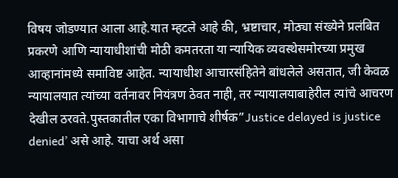विषय जोडण्यात आला आहे.यात म्हटले आहे की, भ्रष्टाचार, मोठ्या संख्येने प्रलंबित प्रकरणे आणि न्यायाधीशांची मोठी कमतरता या न्यायिक व्यवस्थेसमोरच्या प्रमुख आव्हानांमध्ये समाविष्ट आहेत. न्यायाधीश आचारसंहितेने बांधलेले असतात, जी केवळ न्यायालयात त्यांच्या वर्तनावर नियंत्रण ठेवत नाही, तर न्यायालयाबाहेरील त्यांचे आचरण देखील ठरवते.पुस्तकातील एका विभागाचे शीर्षक”Justice delayed is justice denied’ असे आहे. याचा अर्थ असा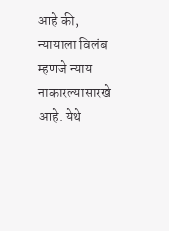आहे की, न्यायाला विलंब म्हणजे न्याय नाकारल्यासारखे आहे. येथे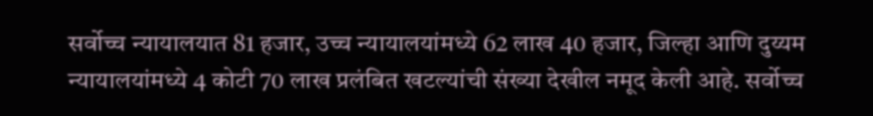सर्वोच्च न्यायालयात 81 हजार, उच्च न्यायालयांमध्ये 62 लाख 40 हजार, जिल्हा आणि दुय्यम न्यायालयांमध्ये 4 कोटी 70 लाख प्रलंबित खटल्यांची संख्या देखील नमूद केली आहे. सर्वोच्च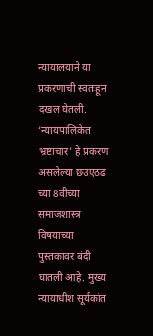न्यायालयाने या प्रकरणाची स्वतःहून दखल घेतली. ‘न्यायपालिकेत भ्रष्टाचार’ हे प्रकरण असलेल्या छउएठढ च्या 8वीच्या समाजशास्त्र विषयाच्या पुस्तकावर बंदी घातली आहे. मुख्य न्यायाधीश सूर्यकांत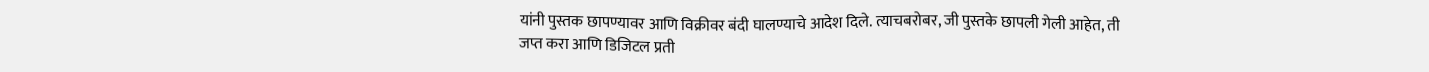यांनी पुस्तक छापण्यावर आणि विक्रीवर बंदी घालण्याचे आदेश दिले. त्याचबरोबर, जी पुस्तके छापली गेली आहेत, ती जप्त करा आणि डिजिटल प्रती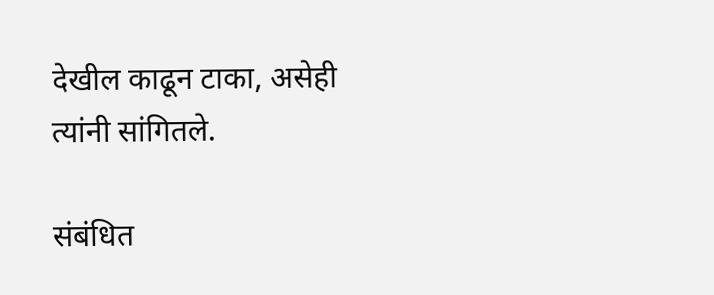देखील काढून टाका, असेही त्यांनी सांगितले.

संबंधित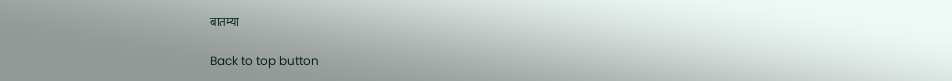बातम्या

Back to top button